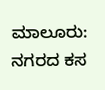ಮಾಲೂರು: ನಗರದ ಕಸ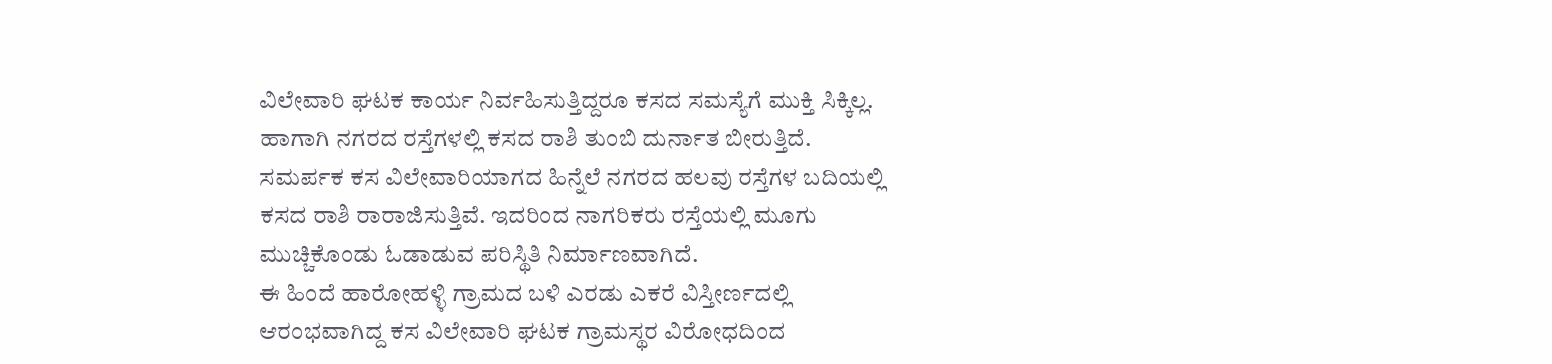ವಿಲೇವಾರಿ ಘಟಕ ಕಾರ್ಯ ನಿರ್ವಹಿಸುತ್ತಿದ್ದರೂ ಕಸದ ಸಮಸ್ಯೆಗೆ ಮುಕ್ತಿ ಸಿಕ್ಕಿಲ್ಲ. ಹಾಗಾಗಿ ನಗರದ ರಸ್ತೆಗಳಲ್ಲಿ ಕಸದ ರಾಶಿ ತುಂಬಿ ದುರ್ನಾತ ಬೀರುತ್ತಿದೆ.
ಸಮರ್ಪಕ ಕಸ ವಿಲೇವಾರಿಯಾಗದ ಹಿನ್ನೆಲೆ ನಗರದ ಹಲವು ರಸ್ತೆಗಳ ಬದಿಯಲ್ಲಿ ಕಸದ ರಾಶಿ ರಾರಾಜಿಸುತ್ತಿವೆ. ಇದರಿಂದ ನಾಗರಿಕರು ರಸ್ತೆಯಲ್ಲಿ ಮೂಗು ಮುಚ್ಚಿಕೊಂಡು ಓಡಾಡುವ ಪರಿಸ್ಥಿತಿ ನಿರ್ಮಾಣವಾಗಿದೆ.
ಈ ಹಿಂದೆ ಹಾರೋಹಳ್ಳಿ ಗ್ರಾಮದ ಬಳಿ ಎರಡು ಎಕರೆ ವಿಸ್ತೀರ್ಣದಲ್ಲಿ ಆರಂಭವಾಗಿದ್ದ ಕಸ ವಿಲೇವಾರಿ ಘಟಕ ಗ್ರಾಮಸ್ಥರ ವಿರೋಧದಿಂದ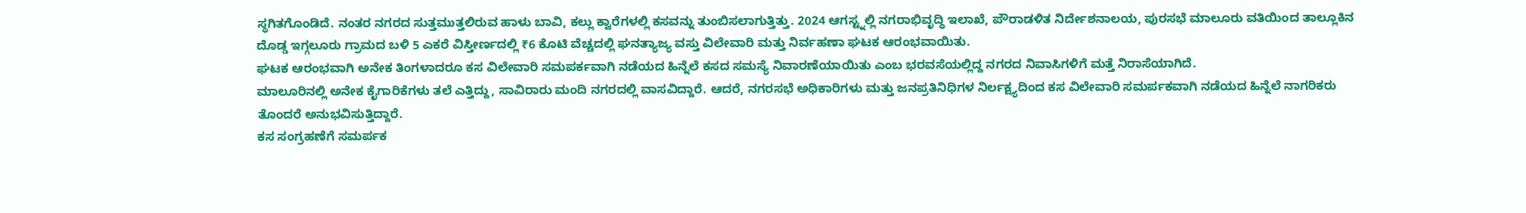ಸ್ಥಗಿತಗೊಂಡಿದೆ. ನಂತರ ನಗರದ ಸುತ್ತಮುತ್ತಲಿರುವ ಹಾಳು ಬಾವಿ, ಕಲ್ಲು ಕ್ವಾರೆಗಳಲ್ಲಿ ಕಸವನ್ನು ತುಂಬಿಸಲಾಗುತ್ತಿತ್ತು. 2024 ಆಗಸ್ಟ್ನಲ್ಲಿ ನಗರಾಭಿವೃದ್ಧಿ ಇಲಾಖೆ, ಪೌರಾಡಳಿತ ನಿರ್ದೇಶನಾಲಯ, ಪುರಸಭೆ ಮಾಲೂರು ವತಿಯಿಂದ ತಾಲ್ಲೂಕಿನ ದೊಡ್ಡ ಇಗ್ಗಲೂರು ಗ್ರಾಮದ ಬಳಿ 5 ಎಕರೆ ವಿಸ್ತೀರ್ಣದಲ್ಲಿ ₹6 ಕೊಟಿ ವೆಚ್ಚದಲ್ಲಿ ಘನತ್ಯಾಜ್ಯ ವಸ್ತು ವಿಲೇವಾರಿ ಮತ್ತು ನಿರ್ವಹಣಾ ಘಟಕ ಆರಂಭವಾಯಿತು.
ಘಟಕ ಆರಂಭವಾಗಿ ಅನೇಕ ತಿಂಗಳಾದರೂ ಕಸ ವಿಲೇವಾರಿ ಸಮಪರ್ಕವಾಗಿ ನಡೆಯದ ಹಿನ್ನೆಲೆ ಕಸದ ಸಮಸ್ಯೆ ನಿವಾರಣೆಯಾಯಿತು ಎಂಬ ಭರವಸೆಯಲ್ಲಿದ್ದ ನಗರದ ನಿವಾಸಿಗಳಿಗೆ ಮತ್ತೆ ನಿರಾಸೆಯಾಗಿದೆ.
ಮಾಲೂರಿನಲ್ಲಿ ಅನೇಕ ಕೈಗಾರಿಕೆಗಳು ತಲೆ ಎತ್ತಿದ್ದು, ಸಾವಿರಾರು ಮಂದಿ ನಗರದಲ್ಲಿ ವಾಸವಿದ್ದಾರೆ. ಆದರೆ, ನಗರಸಭೆ ಅಧಿಕಾರಿಗಳು ಮತ್ತು ಜನಪ್ರತಿನಿಧಿಗಳ ನಿರ್ಲಕ್ಷ್ಯದಿಂದ ಕಸ ವಿಲೇವಾರಿ ಸಮರ್ಪಕವಾಗಿ ನಡೆಯದ ಹಿನ್ನೆಲೆ ನಾಗರಿಕರು ತೊಂದರೆ ಅನುಭವಿಸುತ್ತಿದ್ದಾರೆ.
ಕಸ ಸಂಗ್ರಹಣೆಗೆ ಸಮರ್ಪಕ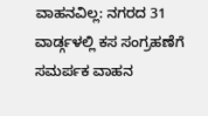ವಾಹನವಿಲ್ಲ: ನಗರದ 31 ವಾರ್ಡ್ಗಳಲ್ಲಿ ಕಸ ಸಂಗ್ರಹಣೆಗೆ ಸಮರ್ಪಕ ವಾಹನ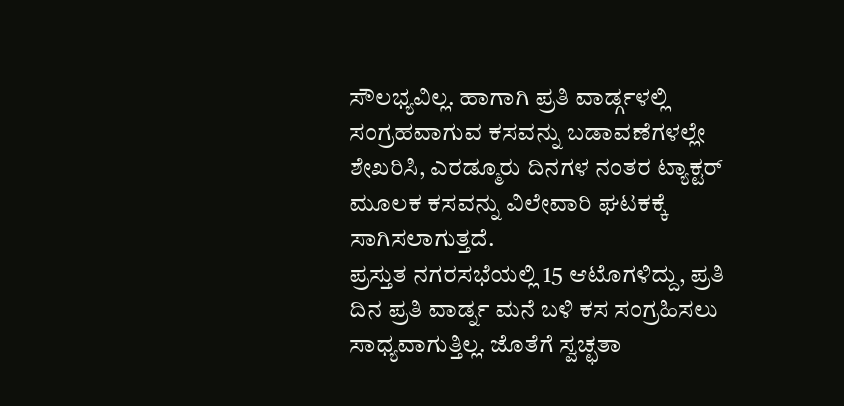ಸೌಲಭ್ಯವಿಲ್ಲ. ಹಾಗಾಗಿ ಪ್ರತಿ ವಾರ್ಡ್ಗಳಲ್ಲಿ ಸಂಗ್ರಹವಾಗುವ ಕಸವನ್ನು ಬಡಾವಣೆಗಳಲ್ಲೇ ಶೇಖರಿಸಿ, ಎರಡ್ಮೂರು ದಿನಗಳ ನಂತರ ಟ್ಯಾಕ್ಟರ್ ಮೂಲಕ ಕಸವನ್ನು ವಿಲೇವಾರಿ ಘಟಕಕ್ಕೆ ಸಾಗಿಸಲಾಗುತ್ತದೆ.
ಪ್ರಸ್ತುತ ನಗರಸಭೆಯಲ್ಲಿ 15 ಆಟೊಗಳಿದ್ದು, ಪ್ರತಿ ದಿನ ಪ್ರತಿ ವಾರ್ಡ್ನ ಮನೆ ಬಳಿ ಕಸ ಸಂಗ್ರಹಿಸಲು ಸಾಧ್ಯವಾಗುತ್ತಿಲ್ಲ. ಜೊತೆಗೆ ಸ್ವಚ್ಛತಾ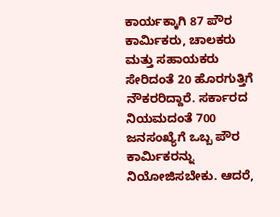ಕಾರ್ಯಕ್ಕಾಗಿ 87 ಪೌರ ಕಾರ್ಮಿಕರು, ಚಾಲಕರು ಮತ್ತು ಸಹಾಯಕರು ಸೇರಿದಂತೆ 20 ಹೊರಗುತ್ತಿಗೆ ನೌಕರರಿದ್ದಾರೆ. ಸರ್ಕಾರದ ನಿಯಮದಂತೆ 700 ಜನಸಂಖ್ಯೆಗೆ ಒಬ್ಬ ಪೌರ ಕಾರ್ಮಿಕರನ್ನು ನಿಯೋಜಿಸಬೇಕು. ಆದರೆ,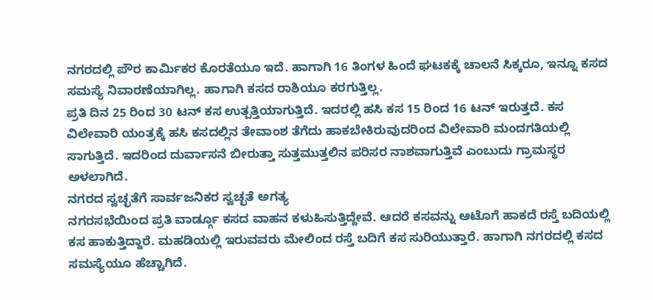ನಗರದಲ್ಲಿ ಪೌರ ಕಾರ್ಮಿಕರ ಕೊರತೆಯೂ ಇದೆ. ಹಾಗಾಗಿ 16 ತಿಂಗಳ ಹಿಂದೆ ಘಟಕಕ್ಕೆ ಚಾಲನೆ ಸಿಕ್ಕರೂ, ಇನ್ನೂ ಕಸದ ಸಮಸ್ಯೆ ನಿವಾರಣೆಯಾಗಿಲ್ಲ. ಹಾಗಾಗಿ ಕಸದ ರಾಶಿಯೂ ಕರಗುತ್ತಿಲ್ಲ.
ಪ್ರತಿ ದಿನ 25 ರಿಂದ 30 ಟನ್ ಕಸ ಉತ್ಪತ್ತಿಯಾಗುತ್ತಿದೆ. ಇದರಲ್ಲಿ ಹಸಿ ಕಸ 15 ರಿಂದ 16 ಟನ್ ಇರುತ್ತದೆ. ಕಸ ವಿಲೇವಾರಿ ಯಂತ್ರಕ್ಕೆ ಹಸಿ ಕಸದಲ್ಲಿನ ತೇವಾಂಶ ತೆಗೆದು ಹಾಕಬೇಕಿರುವುದರಿಂದ ವಿಲೇವಾರಿ ಮಂದಗತಿಯಲ್ಲಿ ಸಾಗುತ್ತಿದೆ. ಇದರಿಂದ ದುರ್ವಾಸನೆ ಬೀರುತ್ತಾ ಸುತ್ತಮುತ್ತಲಿನ ಪರಿಸರ ನಾಶವಾಗುತ್ತಿವೆ ಎಂಬುದು ಗ್ರಾಮಸ್ಥರ ಅಳಲಾಗಿದೆ.
ನಗರದ ಸ್ವಚ್ಛತೆಗೆ ಸಾರ್ವಜನಿಕರ ಸ್ವಚ್ಛತೆ ಅಗತ್ಯ
ನಗರಸಭೆಯಿಂದ ಪ್ರತಿ ವಾರ್ಡ್ಗೂ ಕಸದ ವಾಹನ ಕಳುಹಿಸುತ್ತಿದ್ದೇವೆ. ಆದರೆ ಕಸವನ್ನು ಆಟೊಗೆ ಹಾಕದೆ ರಸ್ತೆ ಬದಿಯಲ್ಲಿ ಕಸ ಹಾಕುತ್ತಿದ್ದಾರೆ. ಮಹಡಿಯಲ್ಲಿ ಇರುವವರು ಮೇಲಿಂದ ರಸ್ತೆ ಬದಿಗೆ ಕಸ ಸುರಿಯುತ್ತಾರೆ. ಹಾಗಾಗಿ ನಗರದಲ್ಲಿ ಕಸದ ಸಮಸ್ಯೆಯೂ ಹೆಚ್ಚಾಗಿದೆ.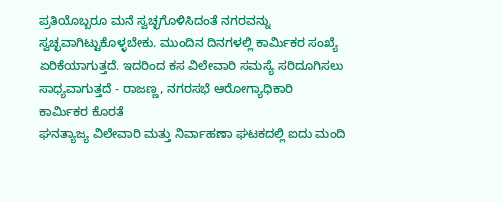ಪ್ರತಿಯೊಬ್ಬರೂ ಮನೆ ಸ್ವಚ್ಛಗೊಳಿಸಿದಂತೆ ನಗರವನ್ನು ಸ್ವಚ್ಛವಾಗಿಟ್ಟುಕೊಳ್ಳಬೇಕು. ಮುಂದಿನ ದಿನಗಳಲ್ಲಿ ಕಾರ್ಮಿಕರ ಸಂಖ್ಯೆ ಏರಿಕೆಯಾಗುತ್ತದೆ. ಇದರಿಂದ ಕಸ ವಿಲೇವಾರಿ ಸಮಸ್ಯೆ ಸರಿದೂಗಿಸಲು ಸಾಧ್ಯವಾಗುತ್ತದೆ - ರಾಜಣ್ಣ, ನಗರಸಭೆ ಆರೋಗ್ಯಾಧಿಕಾರಿ
ಕಾರ್ಮಿಕರ ಕೊರತೆ
ಘನತ್ಯಾಜ್ಯ ವಿಲೇವಾರಿ ಮತ್ತು ನಿರ್ವಾಹಣಾ ಘಟಕದಲ್ಲಿ ಐದು ಮಂದಿ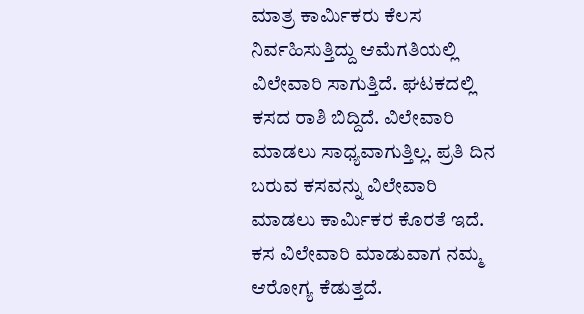ಮಾತ್ರ ಕಾರ್ಮಿಕರು ಕೆಲಸ ನಿರ್ವಹಿಸುತ್ತಿದ್ದು ಆಮೆಗತಿಯಲ್ಲಿ ವಿಲೇವಾರಿ ಸಾಗುತ್ತಿದೆ. ಘಟಕದಲ್ಲಿ ಕಸದ ರಾಶಿ ಬಿದ್ದಿದೆ. ವಿಲೇವಾರಿ ಮಾಡಲು ಸಾಧ್ಯವಾಗುತ್ತಿಲ್ಲ. ಪ್ರತಿ ದಿನ ಬರುವ ಕಸವನ್ನು ವಿಲೇವಾರಿ ಮಾಡಲು ಕಾರ್ಮಿಕರ ಕೊರತೆ ಇದೆ. ಕಸ ವಿಲೇವಾರಿ ಮಾಡುವಾಗ ನಮ್ಮ ಆರೋಗ್ಯ ಕೆಡುತ್ತದೆ.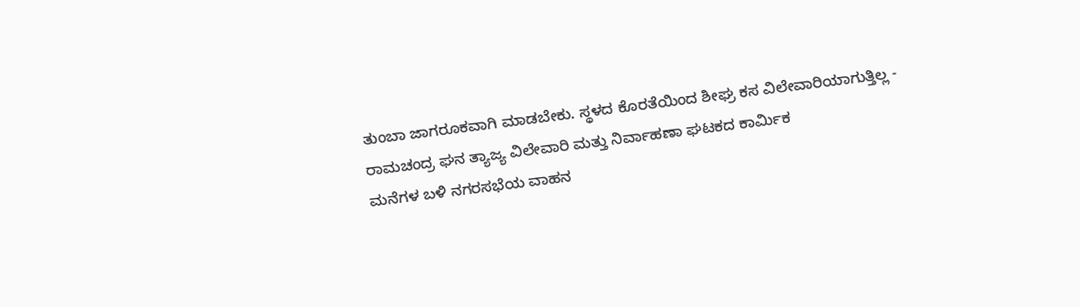ತುಂಬಾ ಜಾಗರೂಕವಾಗಿ ಮಾಡಬೇಕು. ಸ್ಥಳದ ಕೊರತೆಯಿಂದ ಶೀಘ್ರ ಕಸ ವಿಲೇವಾರಿಯಾಗುತ್ತಿಲ್ಲ - ರಾಮಚಂದ್ರ ಘನ ತ್ಯಾಜ್ಯ ವಿಲೇವಾರಿ ಮತ್ತು ನಿರ್ವಾಹಣಾ ಘಟಕದ ಕಾರ್ಮಿಕ
ಮನೆಗಳ ಬಳಿ ನಗರಸಭೆಯ ವಾಹನ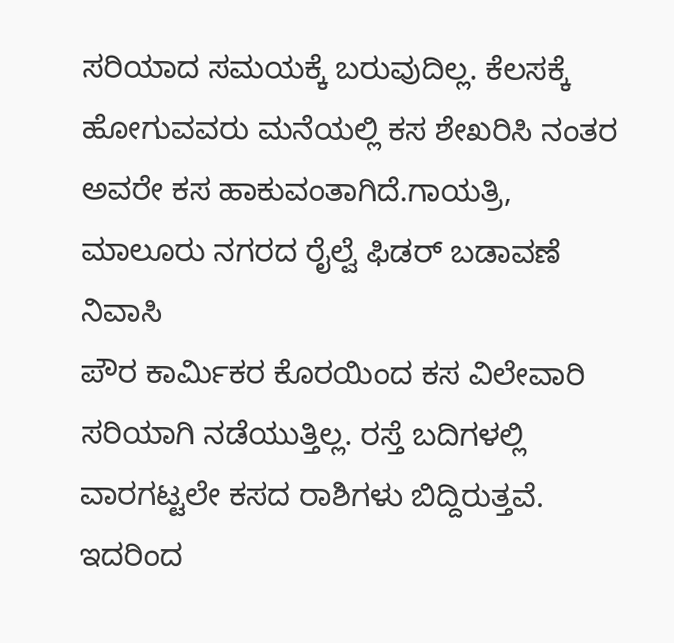ಸರಿಯಾದ ಸಮಯಕ್ಕೆ ಬರುವುದಿಲ್ಲ. ಕೆಲಸಕ್ಕೆ ಹೋಗುವವರು ಮನೆಯಲ್ಲಿ ಕಸ ಶೇಖರಿಸಿ ನಂತರ ಅವರೇ ಕಸ ಹಾಕುವಂತಾಗಿದೆ.ಗಾಯತ್ರಿ, ಮಾಲೂರು ನಗರದ ರೈಲ್ವೆ ಫಿಡರ್ ಬಡಾವಣೆ ನಿವಾಸಿ
ಪೌರ ಕಾರ್ಮಿಕರ ಕೊರಯಿಂದ ಕಸ ವಿಲೇವಾರಿ ಸರಿಯಾಗಿ ನಡೆಯುತ್ತಿಲ್ಲ. ರಸ್ತೆ ಬದಿಗಳಲ್ಲಿ ವಾರಗಟ್ಟಲೇ ಕಸದ ರಾಶಿಗಳು ಬಿದ್ದಿರುತ್ತವೆ. ಇದರಿಂದ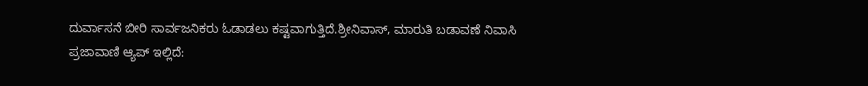ದುರ್ವಾಸನೆ ಬೀರಿ ಸಾರ್ವಜನಿಕರು ಓಡಾಡಲು ಕಷ್ಟವಾಗುತ್ತಿದೆ.ಶ್ರೀನಿವಾಸ್, ಮಾರುತಿ ಬಡಾವಣೆ ನಿವಾಸಿ
ಪ್ರಜಾವಾಣಿ ಆ್ಯಪ್ ಇಲ್ಲಿದೆ: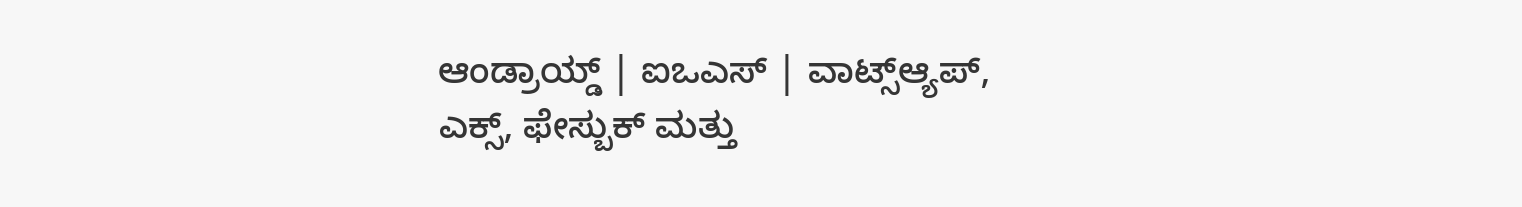ಆಂಡ್ರಾಯ್ಡ್ | ಐಒಎಸ್ | ವಾಟ್ಸ್ಆ್ಯಪ್, ಎಕ್ಸ್, ಫೇಸ್ಬುಕ್ ಮತ್ತು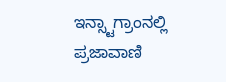ಇನ್ಸ್ಟಾಗ್ರಾಂನಲ್ಲಿ ಪ್ರಜಾವಾಣಿ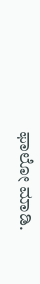ಫಾಲೋ ಮಾಡಿ.